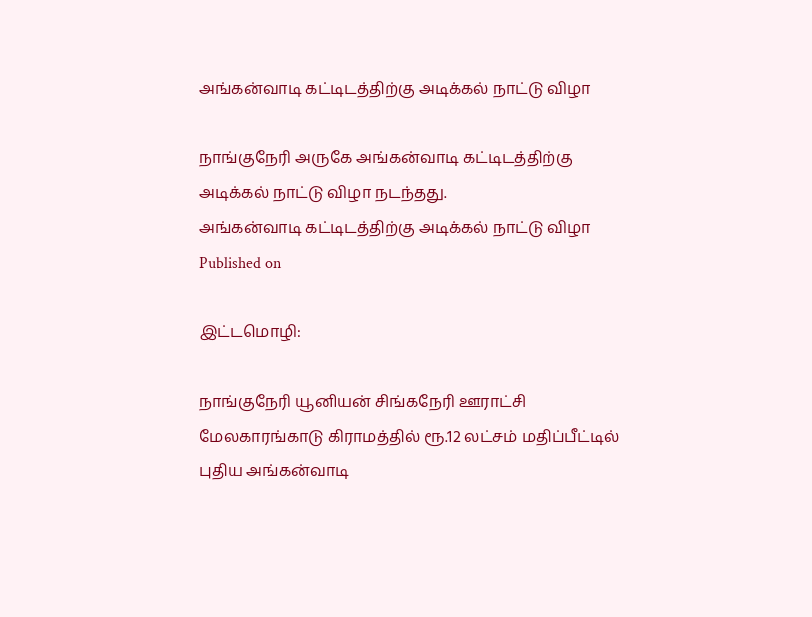அங்கன்வாடி கட்டிடத்திற்கு அடிக்கல் நாட்டு விழா

நாங்குநேரி அருகே அங்கன்வாடி கட்டிடத்திற்கு அடிக்கல் நாட்டு விழா நடந்தது.
அங்கன்வாடி கட்டிடத்திற்கு அடிக்கல் நாட்டு விழா
Published on

இட்டமொழி:

நாங்குநேரி யூனியன் சிங்கநேரி ஊராட்சி மேலகாரங்காடு கிராமத்தில் ரூ.12 லட்சம் மதிப்பீட்டில் புதிய அங்கன்வாடி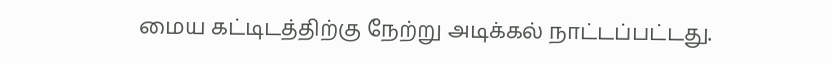மைய கட்டிடத்திற்கு நேற்று அடிக்கல் நாட்டப்பட்டது.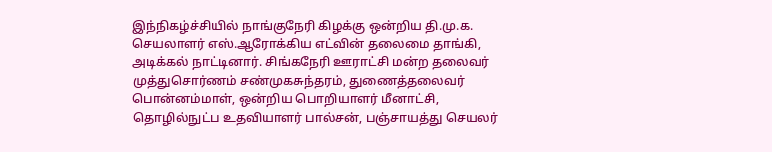இந்நிகழ்ச்சியில் நாங்குநேரி கிழக்கு ஒன்றிய தி.மு.க. செயலாளர் எஸ்.ஆரோக்கிய எட்வின் தலைமை தாங்கி, அடிக்கல் நாட்டினார். சிங்கநேரி ஊராட்சி மன்ற தலைவர் முத்துசொர்ணம் சண்முகசுந்தரம், துணைத்தலைவர் பொன்னம்மாள், ஒன்றிய பொறியாளர் மீனாட்சி, தொழில்நுட்ப உதவியாளர் பால்சன், பஞ்சாயத்து செயலர்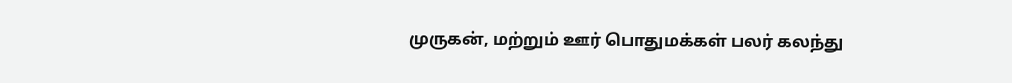முருகன், மற்றும் ஊர் பொதுமக்கள் பலர் கலந்து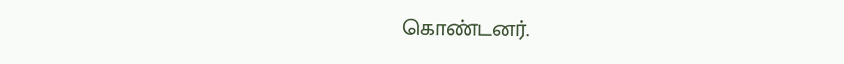கொண்டனர்.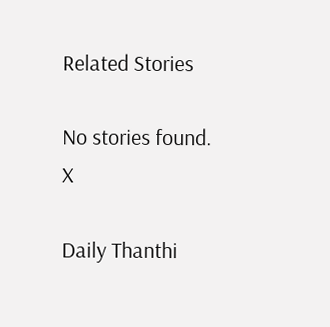Related Stories

No stories found.
X

Daily Thanthi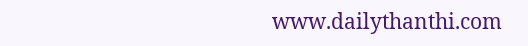www.dailythanthi.com